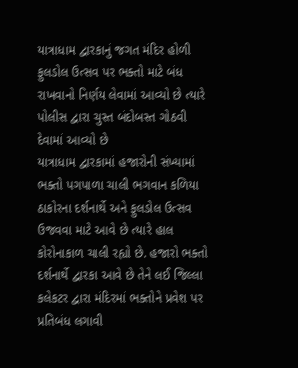યાત્રાધામ દ્વારકાનું જગત મંદિર હોળી ફુલડોલ ઉત્સવ પર ભક્તો માટે બંધ રાખવાનો નિર્ણય લેવામાં આવ્યો છે ત્યારે પોલીસ દ્વારા ચુસ્ત બંદોબસ્ત ગોઠવી દેવામાં આવ્યો છે
યાત્રાધામ દ્વારકામાં હજારોની સંખ્યામાં ભક્તો પગપાળા ચાલી ભગવાન કળિયા ઠાકોરના દર્શનાર્થે અને ફુલડોલ ઉત્સવ ઉજવવા માટે આવે છે ત્યારે હાલ કોરોનાકાળ ચાલી રહ્યો છે. હજારો ભક્તો દર્શનાર્થે દ્વારકા આવે છે તેને લઈ જિલ્લા કલેકટર દ્વારા મંદિરમાં ભક્તોને પ્રવેશ પર પ્રતિબંધ લગાવી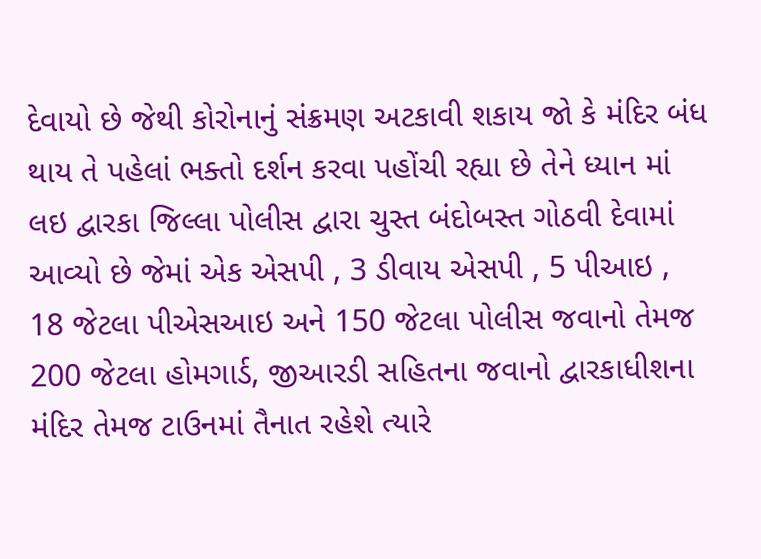દેવાયો છે જેથી કોરોનાનું સંક્રમણ અટકાવી શકાય જો કે મંદિર બંધ થાય તે પહેલાં ભક્તો દર્શન કરવા પહોંચી રહ્યા છે તેને ધ્યાન માં લઇ દ્વારકા જિલ્લા પોલીસ દ્વારા ચુસ્ત બંદોબસ્ત ગોઠવી દેવામાં આવ્યો છે જેમાં એક એસપી , 3 ડીવાય એસપી , 5 પીઆઇ , 18 જેટલા પીએસઆઇ અને 150 જેટલા પોલીસ જવાનો તેમજ 200 જેટલા હોમગાર્ડ, જીઆરડી સહિતના જવાનો દ્વારકાધીશના મંદિર તેમજ ટાઉનમાં તૈનાત રહેશે ત્યારે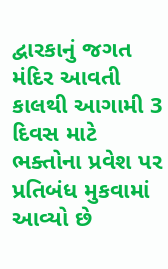દ્વારકાનું જગત મંદિર આવતી કાલથી આગામી 3 દિવસ માટે ભક્તોના પ્રવેશ પર પ્રતિબંધ મુકવામાં આવ્યો છે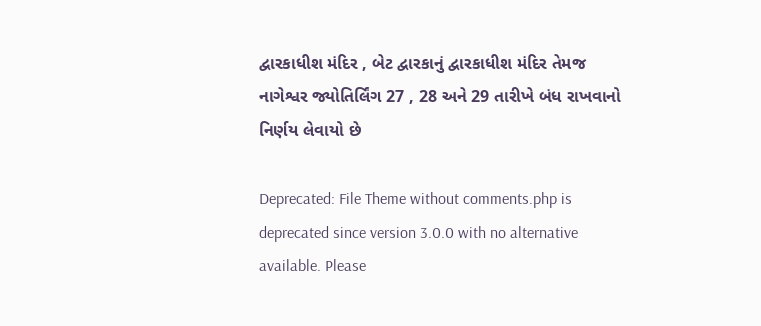દ્વારકાધીશ મંદિર , બેટ દ્વારકાનું દ્વારકાધીશ મંદિર તેમજ નાગેશ્વર જ્યોતિર્લિંગ 27 , 28 અને 29 તારીખે બંધ રાખવાનો નિર્ણય લેવાયો છે

Deprecated: File Theme without comments.php is deprecated since version 3.0.0 with no alternative available. Please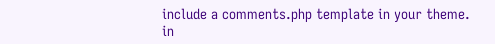include a comments.php template in your theme. in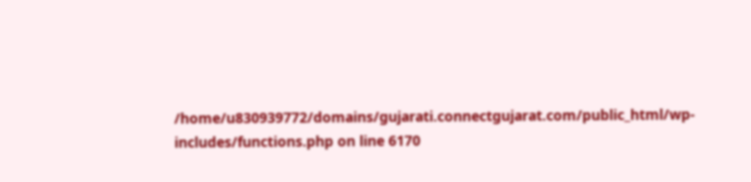/home/u830939772/domains/gujarati.connectgujarat.com/public_html/wp-includes/functions.php on line 6170